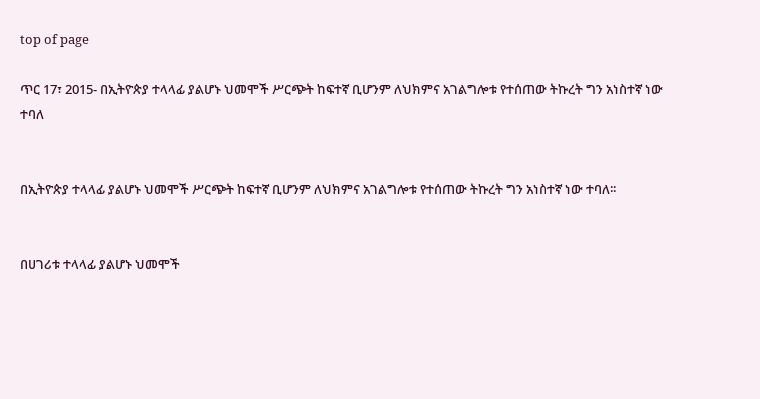top of page

ጥር 17፣ 2015- በኢትዮጵያ ተላላፊ ያልሆኑ ህመሞች ሥርጭት ከፍተኛ ቢሆንም ለህክምና አገልግሎቱ የተሰጠው ትኩረት ግን አነስተኛ ነው ተባለ


በኢትዮጵያ ተላላፊ ያልሆኑ ህመሞች ሥርጭት ከፍተኛ ቢሆንም ለህክምና አገልግሎቱ የተሰጠው ትኩረት ግን አነስተኛ ነው ተባለ፡፡


በሀገሪቱ ተላላፊ ያልሆኑ ህመሞች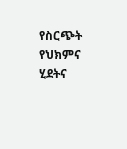የስርጭት የህክምና ሂደትና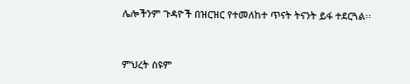ሌሎችንም ጉዳዮች በዝርዝር የተመለከተ ጥናት ትናንት ይፋ ተደርጓል፡፡


ምህረት ስዩም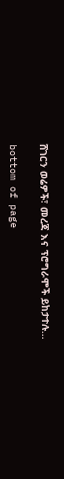ሸገርን ወሬዎች፣ መረጃ እና ፕሮግራሞች ይከታተሉ…

bottom of page